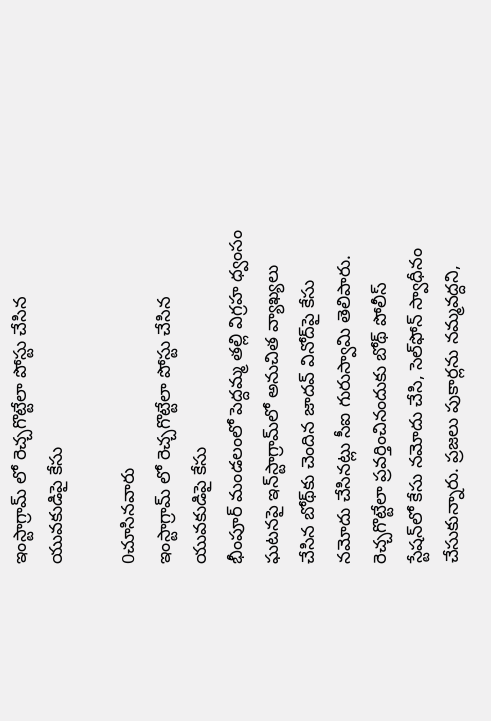ఇంస్టాగ్రామ్ లో రెచ్చగొట్టేలా పోస్టు చేసిన యువకుడిపై కేసు

0చూసినవారు
ఇంస్టాగ్రామ్ లో రెచ్చగొట్టేలా పోస్టు చేసిన యువకుడిపై కేసు
భీంపూర్ మండలంలో పెద్దమ్మ తల్లి విగ్రహ ధ్వంసం ఘటనపై ఇన్‌స్టాగ్రామ్‌లో అనుచిత వ్యాఖ్యలు చేసిన బోథ్‌కు చెందిన జాదవ్ వినోద్‌పై కేసు నమోదు చేసినట్లు సీఐ గురుస్వామి తెలిపారు. రెచ్చగొట్టేలా ప్రవర్తించినందుకు బోథ్ పోలీస్ స్టేషన్‌లో కేసు నమోదు చేసి, సెల్‌ఫోన్ స్వాధీనం చేసుకున్నారు. ప్రజలు పుకార్లను నమ్మవద్దని,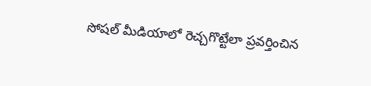సోషల్ మీడియాలో రెచ్చగొట్టేలా ప్రవర్తించిన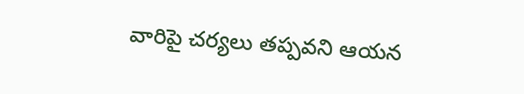వారిపై చర్యలు తప్పవని ఆయన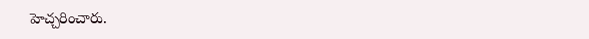హెచ్చరించారు.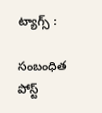ట్యాగ్స్ :

సంబంధిత పోస్ట్